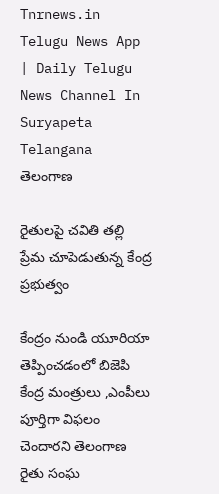Tnrnews.in Telugu News App | Daily Telugu News Channel In Suryapeta Telangana
తెలంగాణ

రైతులపై చవితి తల్లి ప్రేమ చూపెడుతున్న కేంద్ర ప్రభుత్వం

కేంద్రం నుండి యూరియా తెప్పించడంలో బిజెపి కేంద్ర మంత్రులు ,ఎంపీలు పూర్తిగా విఫలం చెందారని తెలంగాణ రైతు సంఘ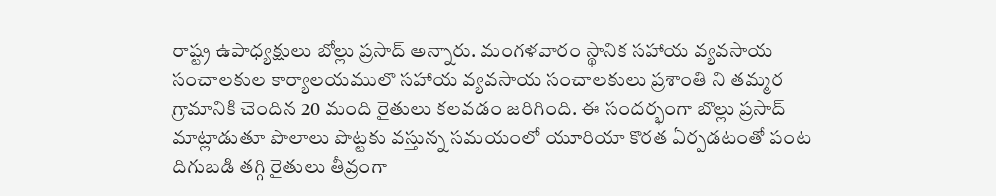రాష్ట్ర ఉపాధ్యక్షులు బోల్లు ప్రసాద్ అన్నారు. మంగళవారం స్థానిక సహాయ వ్యవసాయ సంచాలకుల కార్యాలయములొ సహాయ వ్యవసాయ సంచాలకులు ప్రశాంతి ని తమ్మర గ్రామానికి చెందిన 20 మంది రైతులు కలవడం జరిగింది. ఈ సందర్భంగా బొల్లు ప్రసాద్ మాట్లాడుతూ పొలాలు పొట్టకు వస్తున్న సమయంలో యూరియా కొరత ఏర్పడటంతో పంట దిగుబడి తగ్గి రైతులు తీవ్రంగా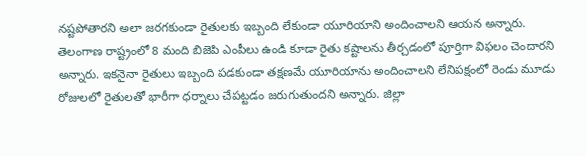నష్టపోతారని అలా జరగకుండా రైతులకు ఇబ్బంది లేకుండా యూరియాని అందించాలని ఆయన అన్నారు. తెలంగాణ రాష్ట్రంలో 8 మంది బిజెపి ఎంపీలు ఉండి కూడా రైతు కష్టాలను తీర్చడంలో పూర్తిగా విఫలం చెందారని అన్నారు. ఇకనైనా రైతులు ఇబ్బంది పడకుండా తక్షణమే యూరియాను అందించాలని లేనిపక్షంలో రెండు మూడు రోజులలో రైతులతో భారీగా ధర్నాలు చేపట్టడం జరుగుతుందని అన్నారు. జిల్లా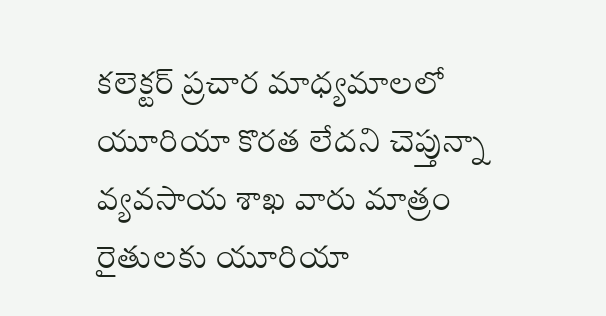కలెక్టర్ ప్రచార మాధ్యమాలలో యూరియా కొరత లేదని చెప్తున్నా వ్యవసాయ శాఖ వారు మాత్రం రైతులకు యూరియా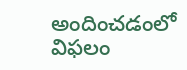అందించడంలో విఫలం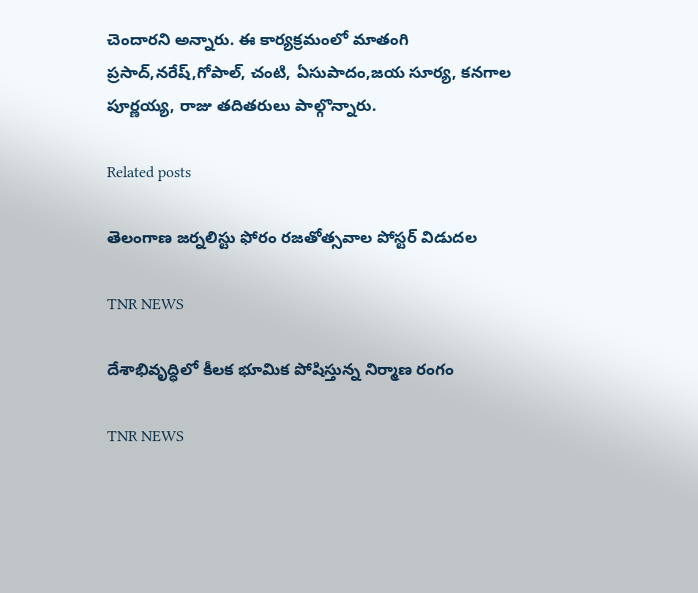చెందారని అన్నారు. ఈ కార్యక్రమంలో మాతంగి ప్రసాద్,నరేష్,గోపాల్, చంటి, ఏసుపాదం,జయ సూర్య, కనగాల పూర్ణయ్య, రాజు తదితరులు పాల్గొన్నారు.

Related posts

తెలంగాణ జర్నలిస్టు ఫోరం రజతోత్సవాల పోస్టర్ విడుదల

TNR NEWS

దేశాభివృద్ధిలో కీలక భూమిక పోషిస్తున్న నిర్మాణ రంగం

TNR NEWS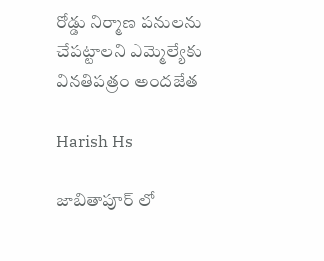రోడ్డు నిర్మాణ పనులను చేపట్టాలని ఎమ్మెల్యేకు వినతిపత్రం అందజేత

Harish Hs

జాబితాపూర్ లో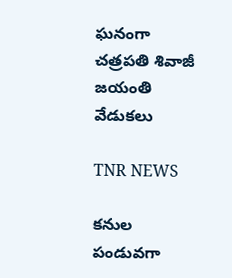ఘనంగా చత్రపతి శివాజీ జయంతి వేడుకలు

TNR NEWS

కనుల పండువగా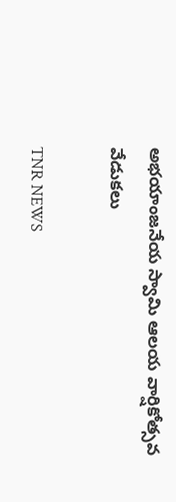అభయాంజనేయ స్వామి ఆలయ వార్షికోత్సవ వేడుకలు

TNR NEWS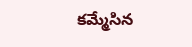కమ్మేసిన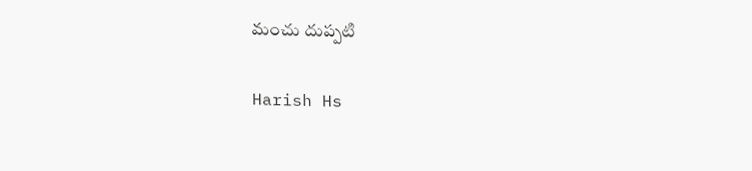మంచు దుప్పటి

Harish Hs